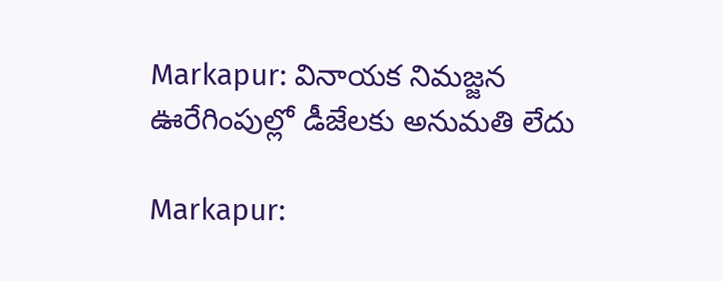Markapur: వినాయక నిమజ్జన ఊరేగింపుల్లో డీజేలకు అనుమతి లేదు

Markapur: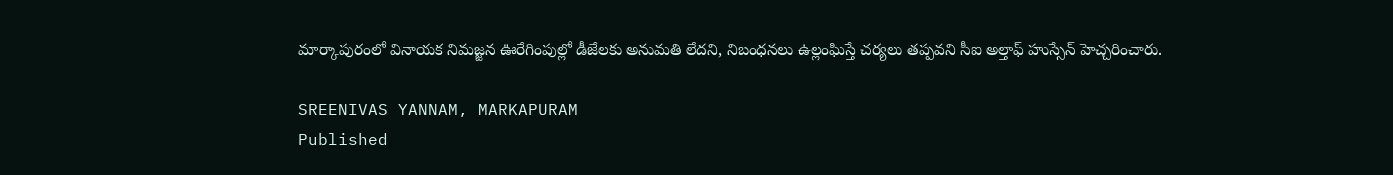మార్కాపురంలో వినాయక నిమజ్జన ఊరేగింపుల్లో డీజేలకు అనుమతి లేదని, నిబంధనలు ఉల్లంఘిస్తే చర్యలు తప్పవని సీఐ అల్తాఫ్ హుస్సేన్ హెచ్చరించారు.

SREENIVAS YANNAM, MARKAPURAM
Published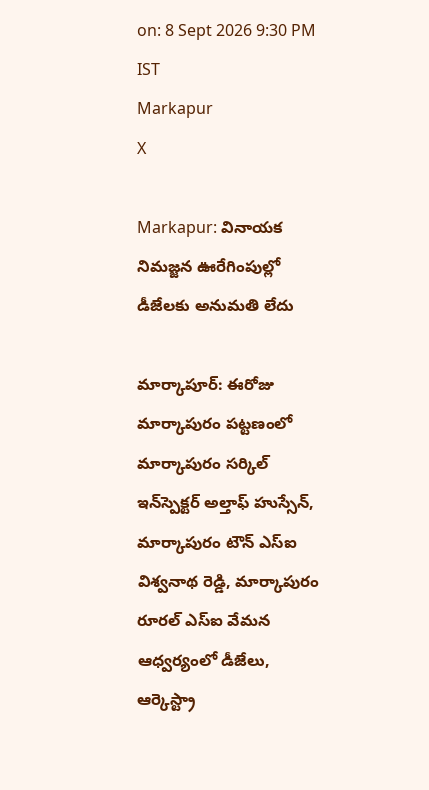on: 8 Sept 2026 9:30 PM IST
Markapur
X

Markapur: వినాయక నిమజ్జన ఊరేగింపుల్లో డీజేలకు అనుమతి లేదు

మార్కాపూర్: ఈరోజు మార్కాపురం పట్టణంలో మార్కాపురం సర్కిల్ ఇన్‌స్పెక్టర్ అల్తాఫ్ హుస్సేన్, మార్కాపురం టౌన్ ఎస్‌ఐ విశ్వనాథ రెడ్డి, మార్కాపురం రూరల్ ఎస్‌ఐ వేమన ఆధ్వర్యంలో డీజేలు, ఆర్కెస్ట్రా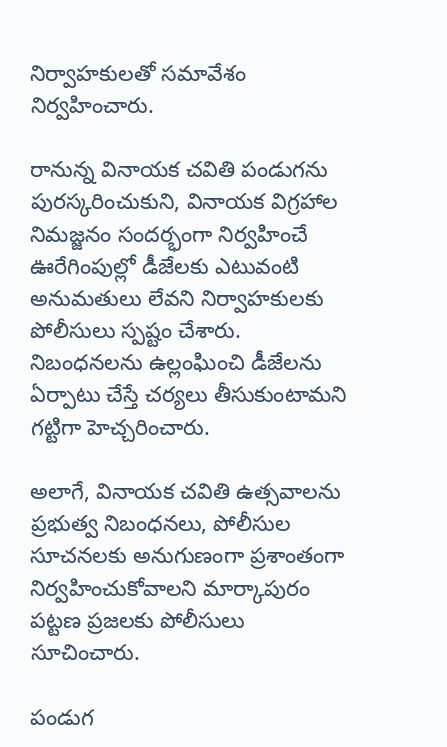నిర్వాహకులతో సమావేశం నిర్వహించారు.

రానున్న వినాయక చవితి పండుగను పురస్కరించుకుని, వినాయక విగ్రహాల నిమజ్జనం సందర్భంగా నిర్వహించే ఊరేగింపుల్లో డీజేలకు ఎటువంటి అనుమతులు లేవని నిర్వాహకులకు పోలీసులు స్పష్టం చేశారు. నిబంధనలను ఉల్లంఘించి డీజేలను ఏర్పాటు చేస్తే చర్యలు తీసుకుంటామని గట్టిగా హెచ్చరించారు.

అలాగే, వినాయక చవితి ఉత్సవాలను ప్రభుత్వ నిబంధనలు, పోలీసుల సూచనలకు అనుగుణంగా ప్రశాంతంగా నిర్వహించుకోవాలని మార్కాపురం పట్టణ ప్రజలకు పోలీసులు సూచించారు.

పండుగ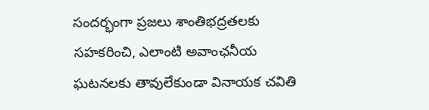సందర్భంగా ప్రజలు శాంతిభద్రతలకు సహకరించి, ఎలాంటి అవాంఛనీయ ఘటనలకు తావులేకుండా వినాయక చవితి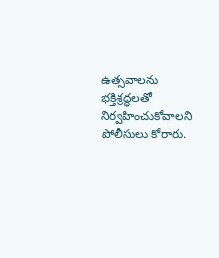ఉత్సవాలను భక్తిశ్రద్ధలతో నిర్వహించుకోవాలని పోలీసులు కోరారు.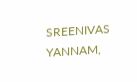SREENIVAS YANNAM,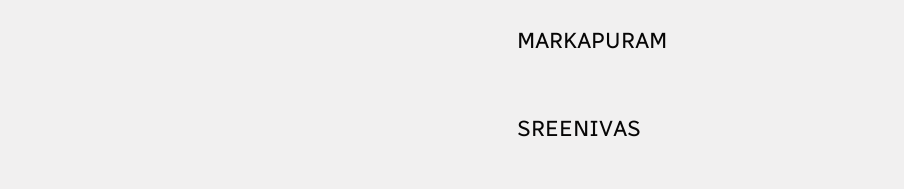MARKAPURAM

SREENIVAS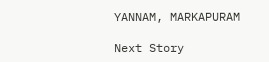YANNAM, MARKAPURAM

Next Story